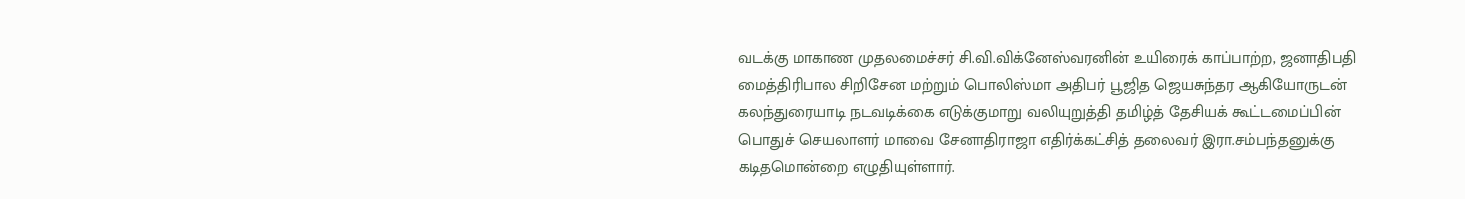வடக்கு மாகாண முதலமைச்சர் சி.வி.விக்னேஸ்வரனின் உயிரைக் காப்பாற்ற, ஜனாதிபதி மைத்திரிபால சிறிசேன மற்றும் பொலிஸ்மா அதிபர் பூஜித ஜெயசுந்தர ஆகியோருடன் கலந்துரையாடி நடவடிக்கை எடுக்குமாறு வலியுறுத்தி தமிழ்த் தேசியக் கூட்டமைப்பின் பொதுச் செயலாளர் மாவை சேனாதிராஜா எதிர்க்கட்சித் தலைவர் இரா.சம்பந்தனுக்கு கடிதமொன்றை எழுதியுள்ளார்.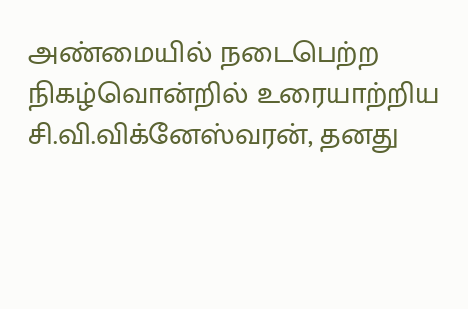அண்மையில் நடைபெற்ற நிகழ்வொன்றில் உரையாற்றிய சி.வி.விக்னேஸ்வரன், தனது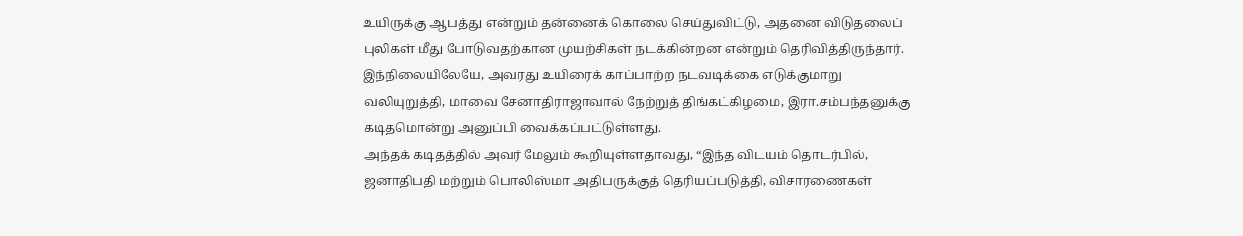உயிருக்கு ஆபத்து என்றும் தன்னைக் கொலை செய்துவிட்டு, அதனை விடுதலைப் புலிகள் மீது போடுவதற்கான முயற்சிகள் நடக்கின்றன என்றும் தெரிவித்திருந்தார்.
இந்நிலையிலேயே, அவரது உயிரைக் காப்பாற்ற நடவடிக்கை எடுக்குமாறு வலியுறுத்தி, மாவை சேனாதிராஜாவால் நேற்றுத் திங்கட்கிழமை, இரா.சம்பந்தனுக்கு கடிதமொன்று அனுப்பி வைக்கப்பட்டுள்ளது.
அந்தக் கடிதத்தில் அவர் மேலும் கூறியுள்ளதாவது, “இந்த விடயம் தொடர்பில், ஜனாதிபதி மற்றும் பொலிஸ்மா அதிபருக்குத் தெரியப்படுத்தி, விசாரணைகள்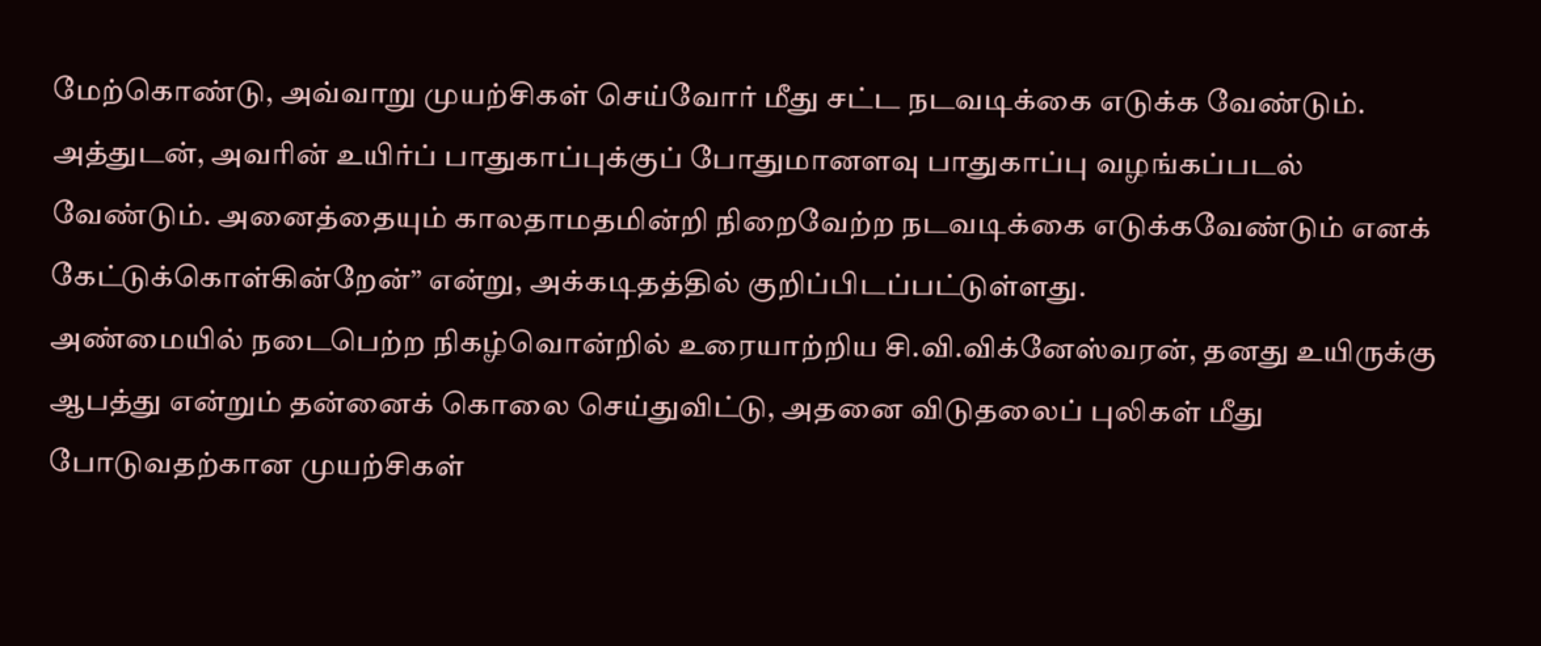மேற்கொண்டு, அவ்வாறு முயற்சிகள் செய்வோர் மீது சட்ட நடவடிக்கை எடுக்க வேண்டும். அத்துடன், அவரின் உயிர்ப் பாதுகாப்புக்குப் போதுமானளவு பாதுகாப்பு வழங்கப்படல் வேண்டும். அனைத்தையும் காலதாமதமின்றி நிறைவேற்ற நடவடிக்கை எடுக்கவேண்டும் எனக் கேட்டுக்கொள்கின்றேன்” என்று, அக்கடிதத்தில் குறிப்பிடப்பட்டுள்ளது.
அண்மையில் நடைபெற்ற நிகழ்வொன்றில் உரையாற்றிய சி.வி.விக்னேஸ்வரன், தனது உயிருக்கு ஆபத்து என்றும் தன்னைக் கொலை செய்துவிட்டு, அதனை விடுதலைப் புலிகள் மீது போடுவதற்கான முயற்சிகள்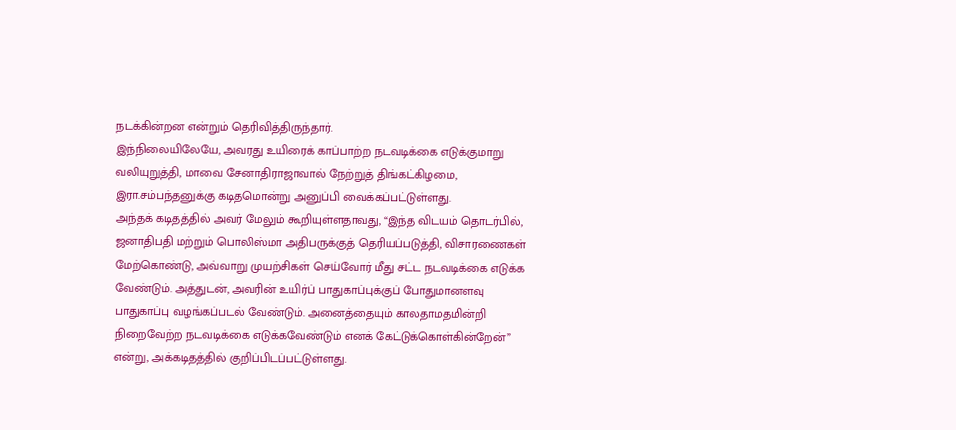நடக்கின்றன என்றும் தெரிவித்திருந்தார்.
இந்நிலையிலேயே, அவரது உயிரைக் காப்பாற்ற நடவடிக்கை எடுக்குமாறு வலியுறுத்தி, மாவை சேனாதிராஜாவால் நேற்றுத் திங்கட்கிழமை, இரா.சம்பந்தனுக்கு கடிதமொன்று அனுப்பி வைக்கப்பட்டுள்ளது.
அந்தக் கடிதத்தில் அவர் மேலும் கூறியுள்ளதாவது, “இந்த விடயம் தொடர்பில், ஜனாதிபதி மற்றும் பொலிஸ்மா அதிபருக்குத் தெரியப்படுத்தி, விசாரணைகள் மேற்கொண்டு, அவ்வாறு முயற்சிகள் செய்வோர் மீது சட்ட நடவடிக்கை எடுக்க வேண்டும். அத்துடன், அவரின் உயிர்ப் பாதுகாப்புக்குப் போதுமானளவு பாதுகாப்பு வழங்கப்படல் வேண்டும். அனைத்தையும் காலதாமதமின்றி நிறைவேற்ற நடவடிக்கை எடுக்கவேண்டும் எனக் கேட்டுக்கொள்கின்றேன்” என்று, அக்கடிதத்தில் குறிப்பிடப்பட்டுள்ளது.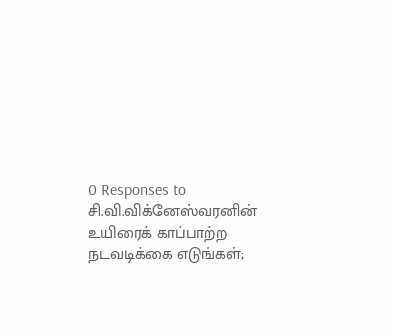0 Responses to சி.வி.விக்னேஸ்வரனின் உயிரைக் காப்பாற்ற நடவடிக்கை எடுங்கள்;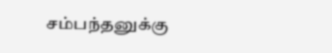சம்பந்தனுக்கு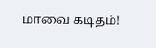மாவை கடிதம்!